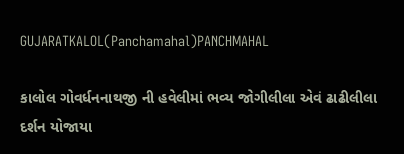GUJARATKALOL(Panchamahal)PANCHMAHAL

કાલોલ ગોવર્ધનનાથજી ની હવેલીમાં ભવ્ય જોગીલીલા એવં ઢાઢીલીલા દર્શન યોજાયા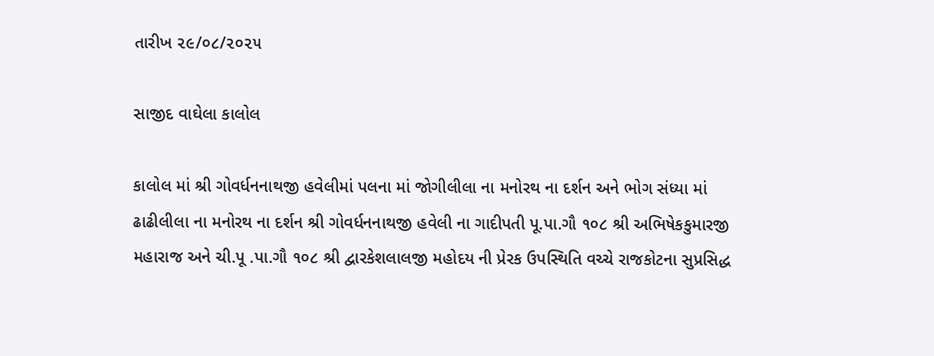તારીખ ૨૯/૦૮/૨૦૨૫

સાજીદ વાઘેલા કાલોલ

કાલોલ માં શ્રી ગોવર્ધનનાથજી હવેલીમાં પલના માં જોગીલીલા ના મનોરથ ના દર્શન અને ભોગ સંધ્યા માં ઢાઢીલીલા ના મનોરથ ના દર્શન શ્રી ગોવર્ધનનાથજી હવેલી ના ગાદીપતી પૂ.પા.ગૌ ૧૦૮ શ્રી અભિષેકકુમારજી મહારાજ અને ચી.પૂ .પા.ગૌ ૧૦૮ શ્રી દ્વારકેશલાલજી મહોદય ની પ્રેરક ઉપસ્થિતિ વચ્ચે રાજકોટના સુપ્રસિદ્ધ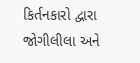કિર્તનકારો દ્વારા જોગીલીલા અને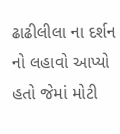ઢાઢીલીલા ના દર્શન નો લહાવો આપ્યો હતો જેમાં મોટી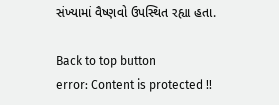સંખ્યામાં વૈષ્ણવો ઉપસ્થિત રહ્યા હતા.

Back to top button
error: Content is protected !!